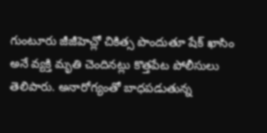గుంటూరు జీజీహెచ్లో చికిత్స పొందుతూ షేక్ ఖాసిం అనే వ్యక్తి మృతి చెందినట్లు కొత్తపేట పోలీసులు తెలిపారు. అనారోగ్యంతో బాధపడుతున్న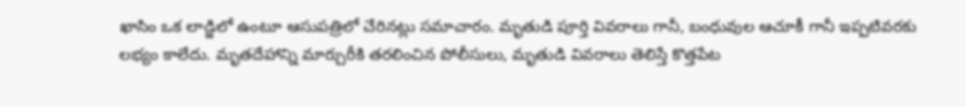ఖాసిం ఒక లాడ్జిలో ఉంటూ ఆసుపత్రిలో చేరినట్లు సమాచారం. మృతుడి పూర్తి వివరాలు గానీ, బంధువుల ఆచూకీ గానీ ఇప్పటివరకు లభ్యం కాలేదు. మృతదేహాన్ని మార్చురీకి తరలించిన పోలీసులు, మృతుడి వివరాలు తెలిస్తే కొత్తపేట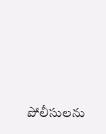పోలీసులను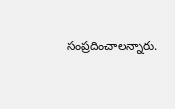సంప్రదించాలన్నారు.